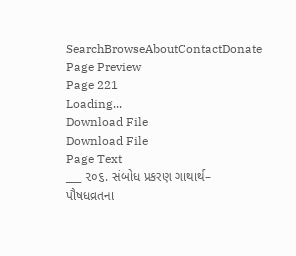SearchBrowseAboutContactDonate
Page Preview
Page 221
Loading...
Download File
Download File
Page Text
___ ૨૦૬. સંબોધ પ્રકરણ ગાથાર્થ– પૌષધવ્રતના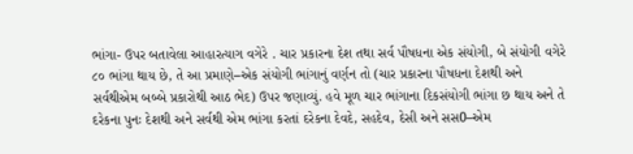ભાંગા- ઉપર બતાવેલા આહારત્યાગ વગેરે . ચાર પ્રકારના દેશ તથા સર્વ પૌષધના એક સંયોગી, બે સંયોગી વગેરે ૮૦ ભાંગા થાય છે, તે આ પ્રમાણે–એક સંયોગી ભાંગાનું વર્ણન તો (ચાર પ્રકારના પૌષધના દેશથી અને સર્વથીએમ બબ્બે પ્રકારોથી આઠ ભેદ) ઉપર જણાવ્યું. હવે મૂળ ચાર ભાંગાના દિકસંયોગી ભાંગા છ થાય અને તે દરેકના પુનઃ દેશથી અને સર્વથી એમ ભાંગા કરતાં દરેકના દેવદે, સહદેવ, દેસી અને સસ0–એમ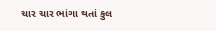ચાર ચાર ભાંગા થતાં કુલ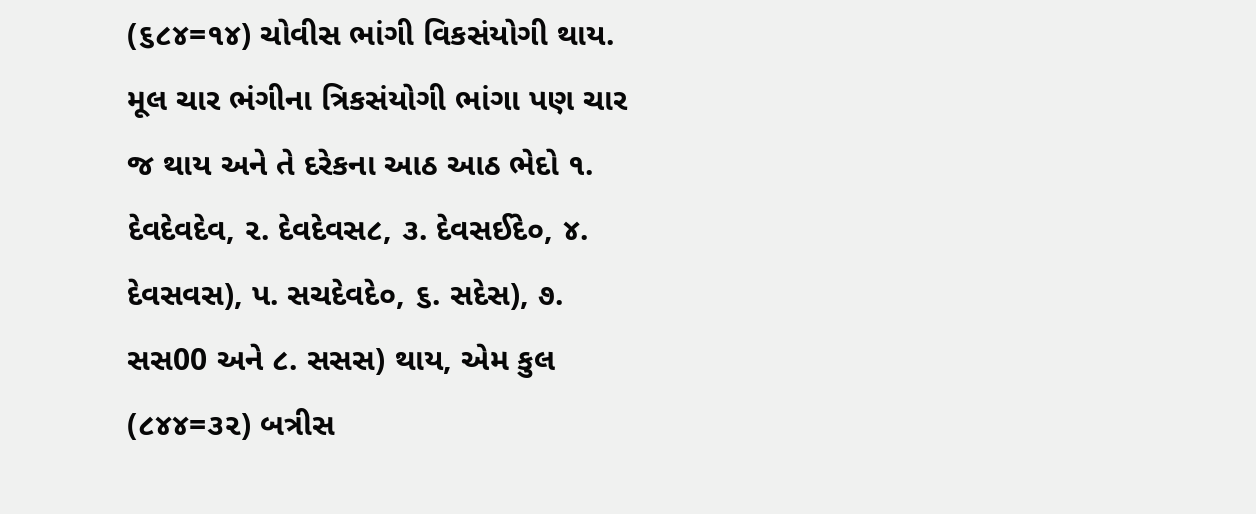(૬૮૪=૧૪) ચોવીસ ભાંગી વિકસંયોગી થાય. મૂલ ચાર ભંગીના ત્રિકસંયોગી ભાંગા પણ ચાર જ થાય અને તે દરેકના આઠ આઠ ભેદો ૧. દેવદેવદેવ, ૨. દેવદેવસ૮, ૩. દેવસઈદે૦, ૪. દેવસવસ), પ. સચદેવદે૦, ૬. સદેસ), ૭. સસ00 અને ૮. સસસ) થાય, એમ કુલ (૮૪૪=૩૨) બત્રીસ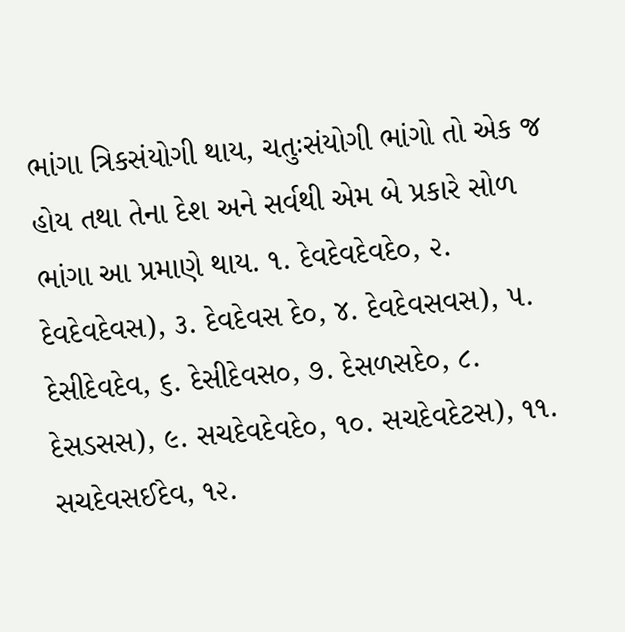ભાંગા ત્રિકસંયોગી થાય, ચતુઃસંયોગી ભાંગો તો એક જ હોય તથા તેના દેશ અને સર્વથી એમ બે પ્રકારે સોળ ભાંગા આ પ્રમાણે થાય. ૧. દેવદેવદેવદે૦, ૨. દેવદેવદેવસ), ૩. દેવદેવસ દે૦, ૪. દેવદેવસવસ), ૫. દેસીદેવદેવ, ૬. દેસીદેવસ૦, ૭. દેસળસદે૦, ૮. દેસડસસ), ૯. સચદેવદેવદે૦, ૧૦. સચદેવદેટસ), ૧૧. સચદેવસઈદેવ, ૧૨.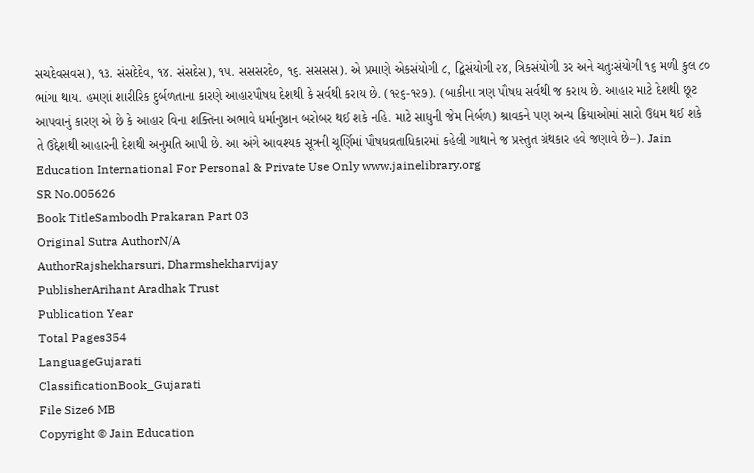સચદેવસવસ), ૧૩. સંસદેદેવ, ૧૪. સંસદેસ), ૧૫. સસસરદે૦, ૧૬. સસસસ). એ પ્રમાણે એકસંયોગી ૮, દ્વિસંયોગી ૨૪, ત્રિકસંયોગી ૩ર અને ચતુઃસંયોગી ૧૬ મળી કુલ ૮૦ ભાંગા થાય. હમણાં શારીરિક દુર્બળતાના કારણે આહારપૌષધ દેશથી કે સર્વથી કરાય છે. (૧૨૬-૧૨૭). (બાકીના ત્રણ પૌષધ સર્વથી જ કરાય છે. આહાર માટે દેશથી છૂટ આપવાનું કારણ એ છે કે આહાર વિના શક્તિના અભાવે ધર્માનુષ્ઠાન બરોબર થઈ શકે નહિ. માટે સાધુની જેમ નિર્બળ) શ્રાવકને પણ અન્ય ક્રિયાઓમાં સારો ઉદ્યમ થઈ શકે તે ઉદ્દેશથી આહારની દેશથી અનુમતિ આપી છે. આ અંગે આવશ્યક સૂત્રની ચૂર્ણિમાં પૌષધવ્રતાધિકારમાં કહેલી ગાથાને જ પ્રસ્તુત ગ્રંથકાર હવે જણાવે છે–). Jain Education International For Personal & Private Use Only www.jainelibrary.org
SR No.005626
Book TitleSambodh Prakaran Part 03
Original Sutra AuthorN/A
AuthorRajshekharsuri, Dharmshekharvijay
PublisherArihant Aradhak Trust
Publication Year
Total Pages354
LanguageGujarati
ClassificationBook_Gujarati
File Size6 MB
Copyright © Jain Education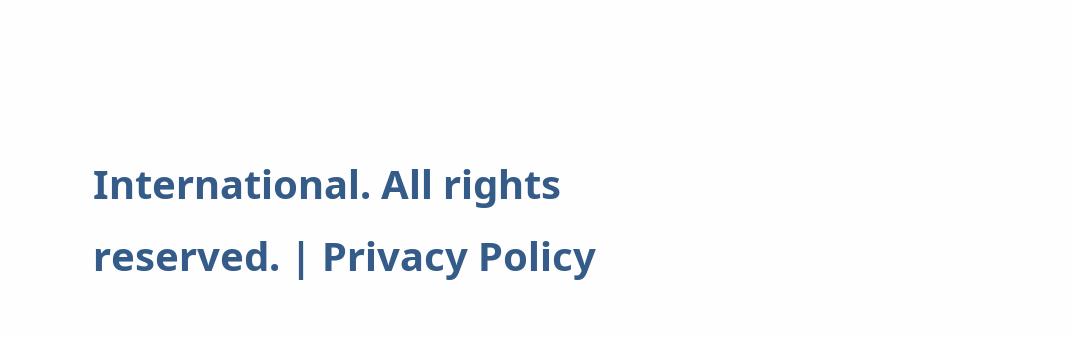International. All rights reserved. | Privacy Policy